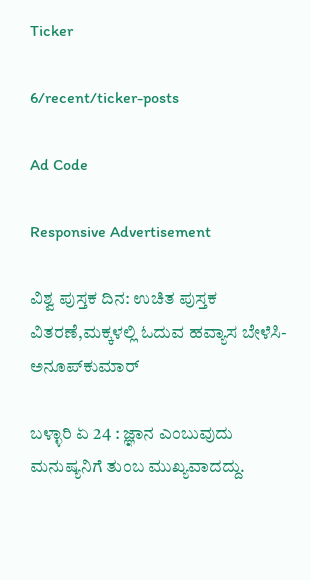Ticker

6/recent/ticker-posts

Ad Code

Responsive Advertisement

ವಿಶ್ವ ಪುಸ್ತಕ ದಿನ: ಉಚಿತ ಪುಸ್ತಕ ವಿತರಣೆ,ಮಕ್ಕಳಲ್ಲಿ ಓದುವ ಹವ್ಯಾಸ ಬೇಳೆಸಿ-ಅನೂಪ್‍ಕುಮಾರ್

ಬಳ್ಳಾರಿ ಏ 24 : ಜ್ಞಾನ ಎಂಬುವುದು ಮನುಷ್ಯನಿಗೆ ತುಂಬ ಮುಖ್ಯವಾದದ್ದು.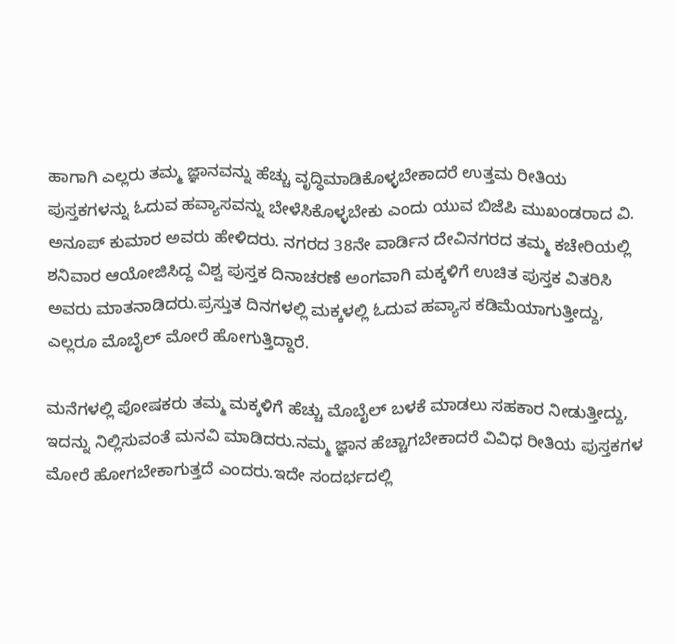ಹಾಗಾಗಿ ಎಲ್ಲರು ತಮ್ಮ ಜ್ಞಾನವನ್ನು ಹೆಚ್ಚು ವೃದ್ಧಿಮಾಡಿಕೊಳ್ಳಬೇಕಾದರೆ ಉತ್ತಮ ರೀತಿಯ ಪುಸ್ತಕಗಳನ್ನು ಓದುವ ಹವ್ಯಾಸವನ್ನು ಬೇಳೆಸಿಕೊಳ್ಳಬೇಕು ಎಂದು ಯುವ ಬಿಜೆಪಿ ಮುಖಂಡರಾದ ವಿ. ಅನೂಪ್ ಕುಮಾರ ಅವರು ಹೇಳಿದರು. ನಗರದ 38ನೇ ವಾರ್ಡಿನ ದೇವಿನಗರದ ತಮ್ಮ ಕಚೇರಿಯಲ್ಲಿ ಶನಿವಾರ ಆಯೋಜಿಸಿದ್ದ ವಿಶ್ವ ಪುಸ್ತಕ ದಿನಾಚರಣೆ ಅಂಗವಾಗಿ ಮಕ್ಕಳಿಗೆ ಉಚಿತ ಪುಸ್ತಕ ವಿತರಿಸಿ ಅವರು ಮಾತನಾಡಿದರು.ಪ್ರಸ್ತುತ ದಿನಗಳಲ್ಲಿ ಮಕ್ಕಳಲ್ಲಿ ಓದುವ ಹವ್ಯಾಸ ಕಡಿಮೆಯಾಗುತ್ತೀದ್ದು, ಎಲ್ಲರೂ ಮೊಬೈಲ್ ಮೋರೆ ಹೋಗುತ್ತಿದ್ದಾರೆ.

ಮನೆಗಳಲ್ಲಿ ಪೋಷಕರು ತಮ್ಮ ಮಕ್ಕಳಿಗೆ ಹೆಚ್ಚು ಮೊಬೈಲ್ ಬಳಕೆ ಮಾಡಲು ಸಹಕಾರ ನೀಡುತ್ತೀದ್ದು, ಇದನ್ನು ನಿಲ್ಲಿಸುವಂತೆ ಮನವಿ ಮಾಡಿದರು.ನಮ್ಮ ಜ್ಞಾನ ಹೆಚ್ಚಾಗಬೇಕಾದರೆ ವಿವಿಧ ರೀತಿಯ ಪುಸ್ತಕಗಳ ಮೋರೆ ಹೋಗಬೇಕಾಗುತ್ತದೆ ಎಂದರು.ಇದೇ ಸಂದರ್ಭದಲ್ಲಿ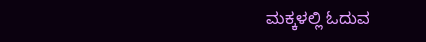ಮಕ್ಕಳಲ್ಲಿ ಓದುವ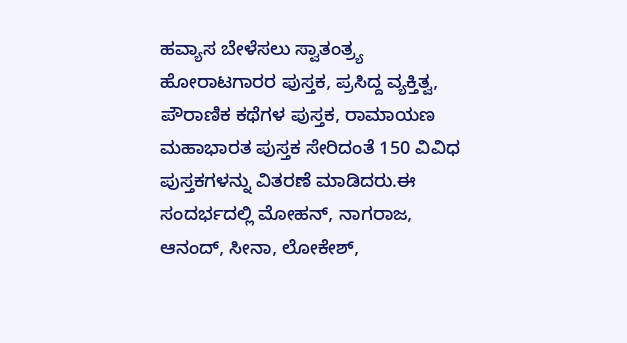ಹವ್ಯಾಸ ಬೇಳೆಸಲು ಸ್ವಾತಂತ್ರ್ಯ ಹೋರಾಟಗಾರರ ಪುಸ್ತಕ, ಪ್ರಸಿದ್ದ ವ್ಯಕ್ತಿತ್ವ, ಪೌರಾಣಿಕ ಕಥೆಗಳ ಪುಸ್ತಕ, ರಾಮಾಯಣ ಮಹಾಭಾರತ ಪುಸ್ತಕ ಸೇರಿದಂತೆ 150 ವಿವಿಧ ಪುಸ್ತಕಗಳನ್ನು ವಿತರಣೆ ಮಾಡಿದರು.ಈ ಸಂದರ್ಭದಲ್ಲಿ ಮೋಹನ್, ನಾಗರಾಜ, ಆನಂದ್, ಸೀನಾ, ಲೋಕೇಶ್,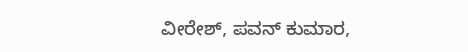ವೀರೇಶ್, ಪವನ್ ಕುಮಾರ,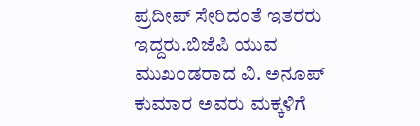ಪ್ರದೀಪ್ ಸೇರಿದಂತೆ ಇತರರು ಇದ್ದರು.ಬಿಜೆಪಿ ಯುವ ಮುಖಂಡರಾದ ವಿ. ಅನೂಪ್ ಕುಮಾರ ಅವರು ಮಕ್ಕಳಿಗೆ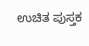ಉಚಿತ ಪುಸ್ತಕ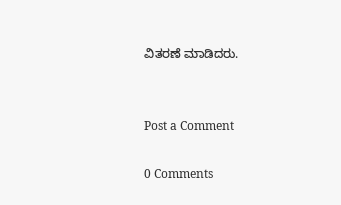ವಿತರಣೆ ಮಾಡಿದರು.


Post a Comment

0 Comments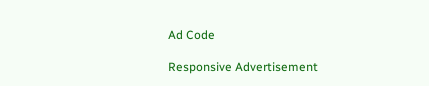Ad Code

Responsive Advertisement